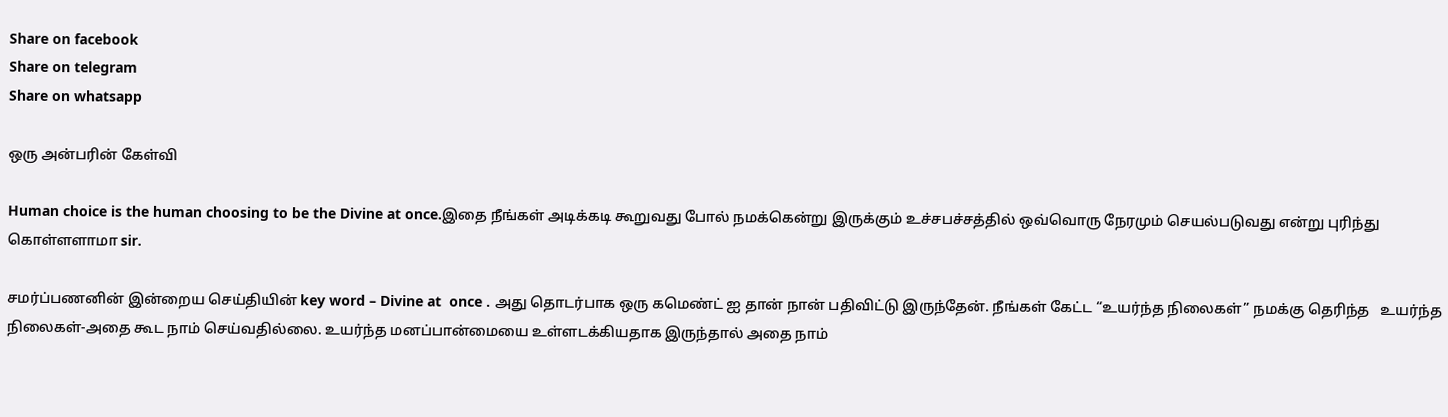Share on facebook
Share on telegram
Share on whatsapp

ஒரு அன்பரின் கேள்வி

Human choice is the human choosing to be the Divine at once.இதை நீங்கள் அடிக்கடி கூறுவது போல் நமக்கென்று இருக்கும் உச்சபச்சத்தில் ஒவ்வொரு நேரமும் செயல்படுவது என்று புரிந்து கொள்ளளாமா sir.

சமர்ப்பணனின் இன்றைய செய்தியின் key word – Divine at  once . அது தொடர்பாக ஒரு கமெண்ட் ஐ தான் நான் பதிவிட்டு இருந்தேன். நீங்கள் கேட்ட “உயர்ந்த நிலைகள்” நமக்கு தெரிந்த   உயர்ந்த நிலைகள்-அதை கூட நாம் செய்வதில்லை. உயர்ந்த மனப்பான்மையை உள்ளடக்கியதாக இருந்தால் அதை நாம்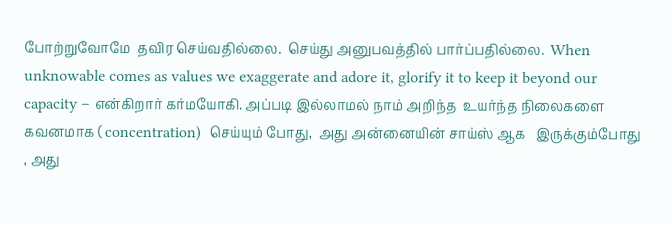போற்றுவோமே  தவிர செய்வதில்லை.  செய்து அனுபவத்தில் பார்ப்பதில்லை.  When unknowable comes as values we exaggerate and adore it, glorify it to keep it beyond our capacity – என்கிறார் கர்மயோகி. அப்படி இல்லாமல் நாம் அறிந்த  உயர்ந்த நிலைகளை கவனமாக ( concentration)  செய்யும் போது,  அது அன்னையின் சாய்ஸ் ஆக   இருக்கும்போது , அது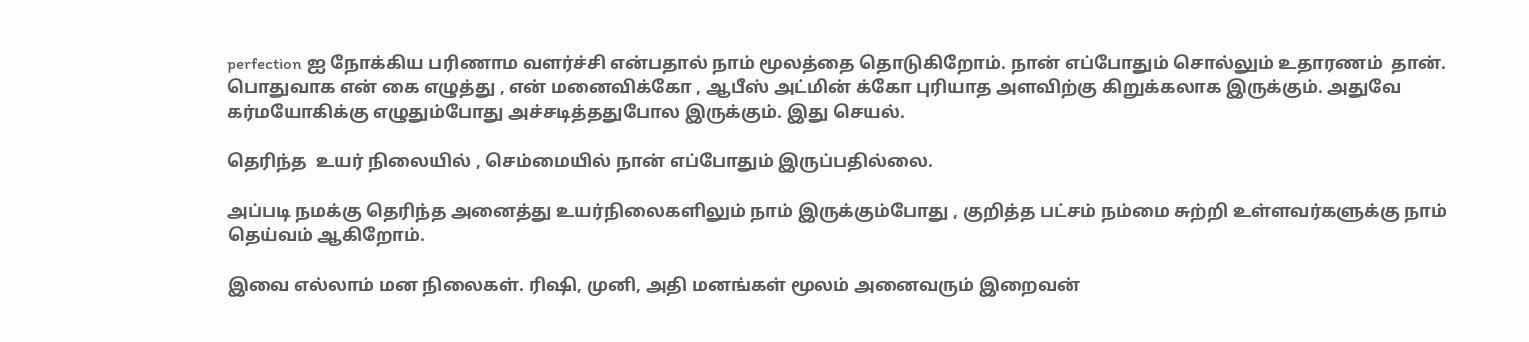perfection ஐ நோக்கிய பரிணாம வளர்ச்சி என்பதால் நாம் மூலத்தை தொடுகிறோம். நான் எப்போதும் சொல்லும் உதாரணம்  தான். பொதுவாக என் கை எழுத்து , என் மனைவிக்கோ , ஆபீஸ் அட்மின் க்கோ புரியாத அளவிற்கு கிறுக்கலாக இருக்கும். அதுவே கர்மயோகிக்கு எழுதும்போது அச்சடித்ததுபோல இருக்கும். இது செயல்.

தெரிந்த  உயர் நிலையில் , செம்மையில் நான் எப்போதும் இருப்பதில்லை.

அப்படி நமக்கு தெரிந்த அனைத்து உயர்நிலைகளிலும் நாம் இருக்கும்போது , குறித்த பட்சம் நம்மை சுற்றி உள்ளவர்களுக்கு நாம் தெய்வம் ஆகிறோம்.

இவை எல்லாம் மன நிலைகள். ரிஷி, முனி, அதி மனங்கள் மூலம் அனைவரும் இறைவன்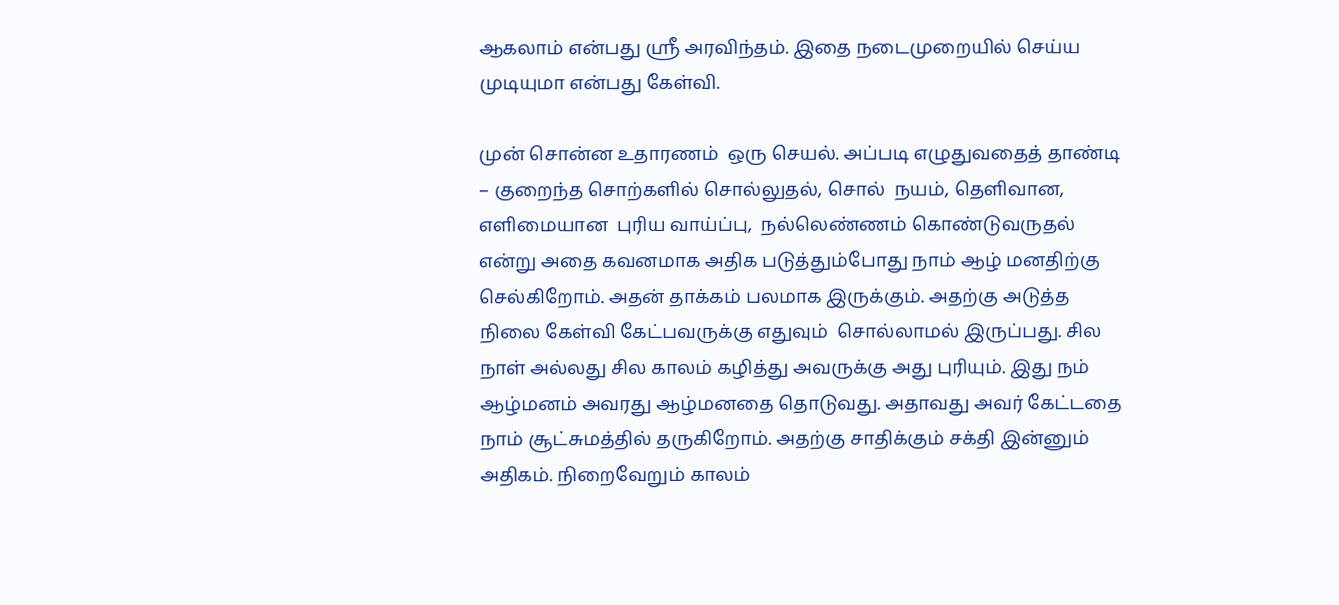ஆகலாம் என்பது ஸ்ரீ அரவிந்தம். இதை நடைமுறையில் செய்ய முடியுமா என்பது கேள்வி.

முன் சொன்ன உதாரணம்  ஒரு செயல். அப்படி எழுதுவதைத் தாண்டி  – குறைந்த சொற்களில் சொல்லுதல், சொல்  நயம், தெளிவான, எளிமையான  புரிய வாய்ப்பு,  நல்லெண்ணம் கொண்டுவருதல்  என்று அதை கவனமாக அதிக படுத்தும்போது நாம் ஆழ் மனதிற்கு செல்கிறோம். அதன் தாக்கம் பலமாக இருக்கும். அதற்கு அடுத்த நிலை கேள்வி கேட்பவருக்கு எதுவும்  சொல்லாமல் இருப்பது. சில நாள் அல்லது சில காலம் கழித்து அவருக்கு அது புரியும். இது நம் ஆழ்மனம் அவரது ஆழ்மனதை தொடுவது. அதாவது அவர் கேட்டதை நாம் சூட்சுமத்தில் தருகிறோம். அதற்கு சாதிக்கும் சக்தி இன்னும் அதிகம். நிறைவேறும் காலம்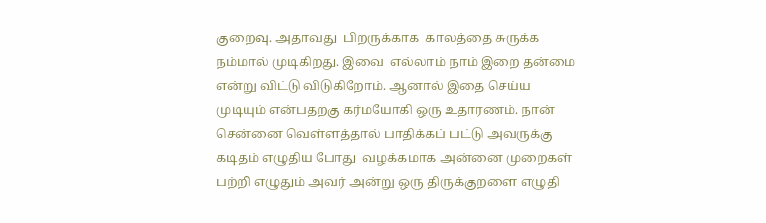குறைவு. அதாவது  பிறருக்காக  காலத்தை சுருக்க நம்மால் முடிகிறது. இவை  எல்லாம் நாம் இறை தன்மை  என்று விட்டு விடுகிறோம். ஆனால் இதை செய்ய முடியும் என்பதறகு கர்மயோகி ஒரு உதாரணம். நான் சென்னை வெள்ளத்தால் பாதிக்கப் பட்டு அவருக்கு கடிதம் எழுதிய போது  வழக்கமாக அன்னை முறைகள்  பற்றி எழுதும் அவர் அன்று ஒரு திருக்குறளை எழுதி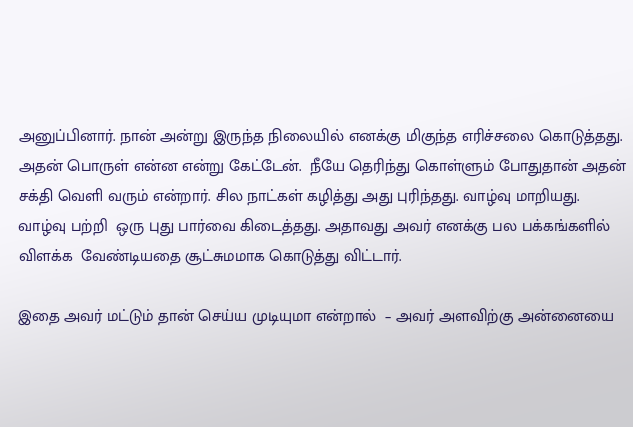அனுப்பினார். நான் அன்று இருந்த நிலையில் எனக்கு மிகுந்த எரிச்சலை கொடுத்தது. அதன் பொருள் என்ன என்று கேட்டேன்.  நீயே தெரிந்து கொள்ளும் போதுதான் அதன் சக்தி வெளி வரும் என்றார். சில நாட்கள் கழித்து அது புரிந்தது. வாழ்வு மாறியது. வாழ்வு பற்றி  ஒரு புது பார்வை கிடைத்தது. அதாவது அவர் எனக்கு பல பக்கங்களில் விளக்க  வேண்டியதை சூட்சுமமாக கொடுத்து விட்டார்.

இதை அவர் மட்டும் தான் செய்ய முடியுமா என்றால்  – அவர் அளவிற்கு அன்னையை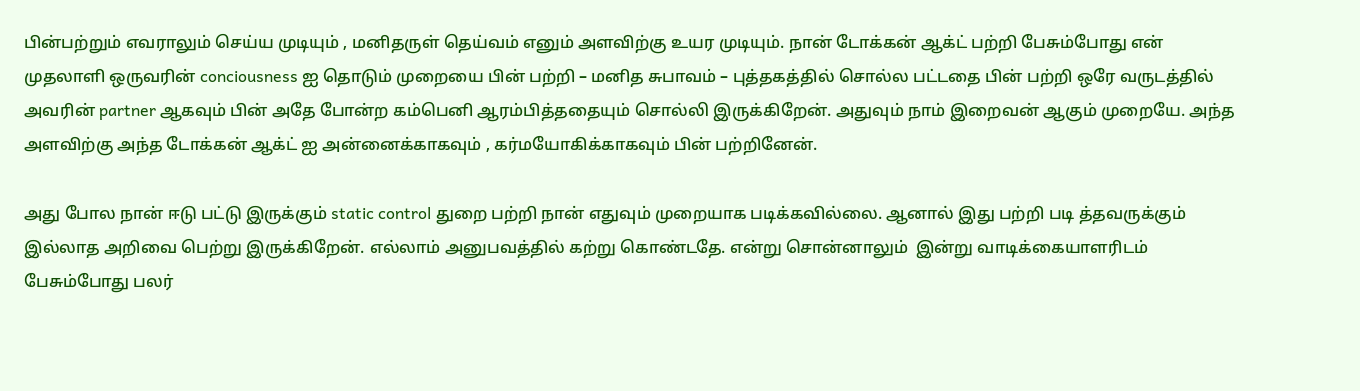பின்பற்றும் எவராலும் செய்ய முடியும் , மனிதருள் தெய்வம் எனும் அளவிற்கு உயர முடியும். நான் டோக்கன் ஆக்ட் பற்றி பேசும்போது என் முதலாளி ஒருவரின் conciousness ஐ தொடும் முறையை பின் பற்றி – மனித சுபாவம் – புத்தகத்தில் சொல்ல பட்டதை பின் பற்றி ஒரே வருடத்தில் அவரின் partner ஆகவும் பின் அதே போன்ற கம்பெனி ஆரம்பித்ததையும் சொல்லி இருக்கிறேன். அதுவும் நாம் இறைவன் ஆகும் முறையே. அந்த அளவிற்கு அந்த டோக்கன் ஆக்ட் ஐ அன்னைக்காகவும் , கர்மயோகிக்காகவும் பின் பற்றினேன்.

அது போல நான் ஈடு பட்டு இருக்கும் static control துறை பற்றி நான் எதுவும் முறையாக படிக்கவில்லை. ஆனால் இது பற்றி படி த்தவருக்கும் இல்லாத அறிவை பெற்று இருக்கிறேன். எல்லாம் அனுபவத்தில் கற்று கொண்டதே. என்று சொன்னாலும்  இன்று வாடிக்கையாளரிடம் பேசும்போது பலர்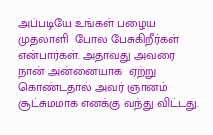அப்படியே உங்கள் பழைய முதலாளி  போல பேசுகிறீர்கள் என்பார்கள். அதாவது அவரை நான் அன்னையாக  ஏற்று கொண்டதால் அவர் ஞானம் சூட்சுமமாக எனக்கு வந்து விட்டது.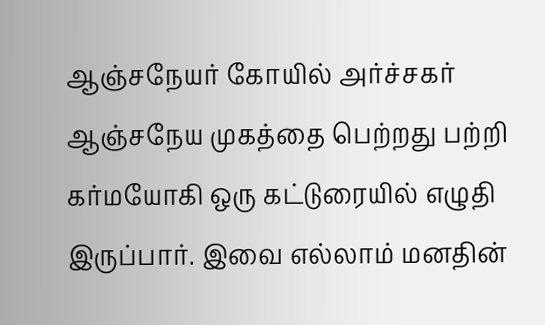ஆஞ்சநேயர் கோயில் அர்ச்சகர் ஆஞ்சநேய முகத்தை பெற்றது பற்றி கர்மயோகி ஒரு கட்டுரையில் எழுதி இருப்பார். இவை எல்லாம் மனதின்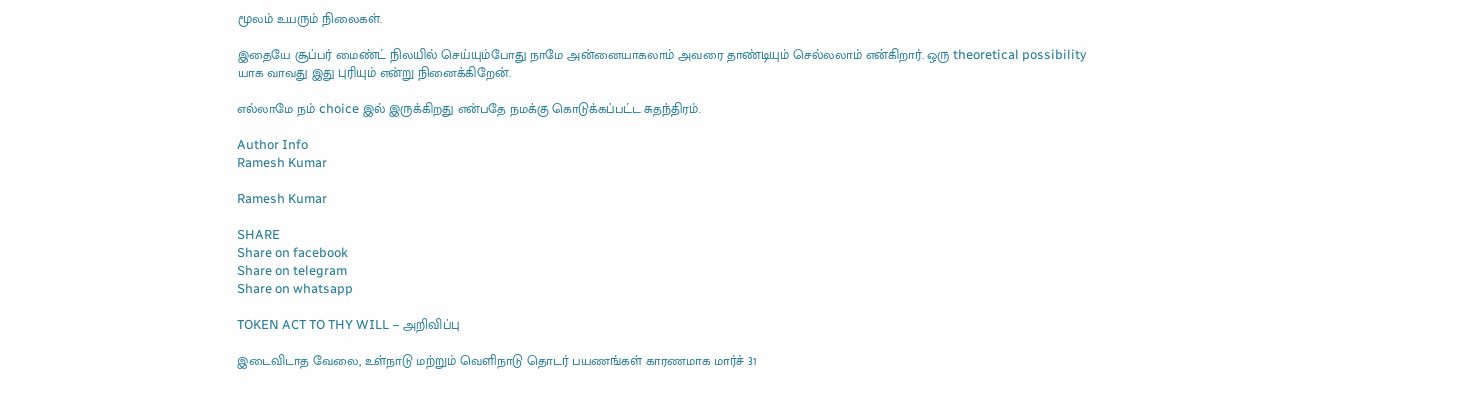மூலம் உயரும் நிலைகள்.

இதையே சூப்பர் மைண்ட் நிலயில் செய்யும்போது நாமே அன்னையாகலாம் அவரை தாண்டியும் செல்லலாம் என்கிறார். ஒரு theoretical possibility யாக வாவது இது புரியும் என்று நினைக்கிறேன்.

எல்லாமே நம் choice இல் இருக்கிறது என்பதே நமக்கு கொடுக்கப்பட்ட சுதந்திரம்.

Author Info
Ramesh Kumar

Ramesh Kumar

SHARE
Share on facebook
Share on telegram
Share on whatsapp

TOKEN ACT TO THY WILL – அறிவிப்பு

இடைவிடாத வேலை, உள்நாடு மற்றும் வெளிநாடு தொடர் பயணங்கள் காரணமாக மார்ச் 31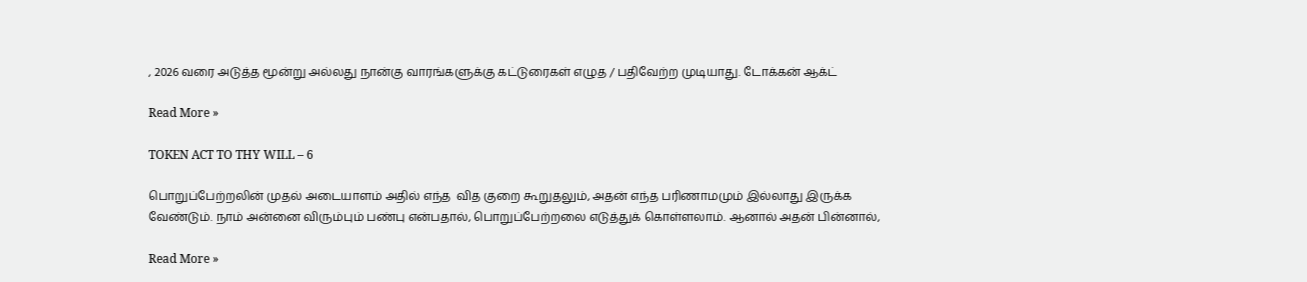, 2026 வரை அடுத்த மூன்று அல்லது நான்கு வாரங்களுக்கு கட்டுரைகள் எழுத / பதிவேற்ற முடியாது. டோக்கன் ஆக்ட்

Read More »

TOKEN ACT TO THY WILL – 6

பொறுப்பேற்றலின் முதல் அடையாளம் அதில் எந்த  வித குறை கூறுதலும், அதன் எந்த பரிணாமமும் இல்லாது இருக்க வேண்டும். நாம் அன்னை விரும்பும் பண்பு என்பதால், பொறுப்பேற்றலை எடுத்துக் கொள்ளலாம். ஆனால் அதன் பின்னால்,

Read More »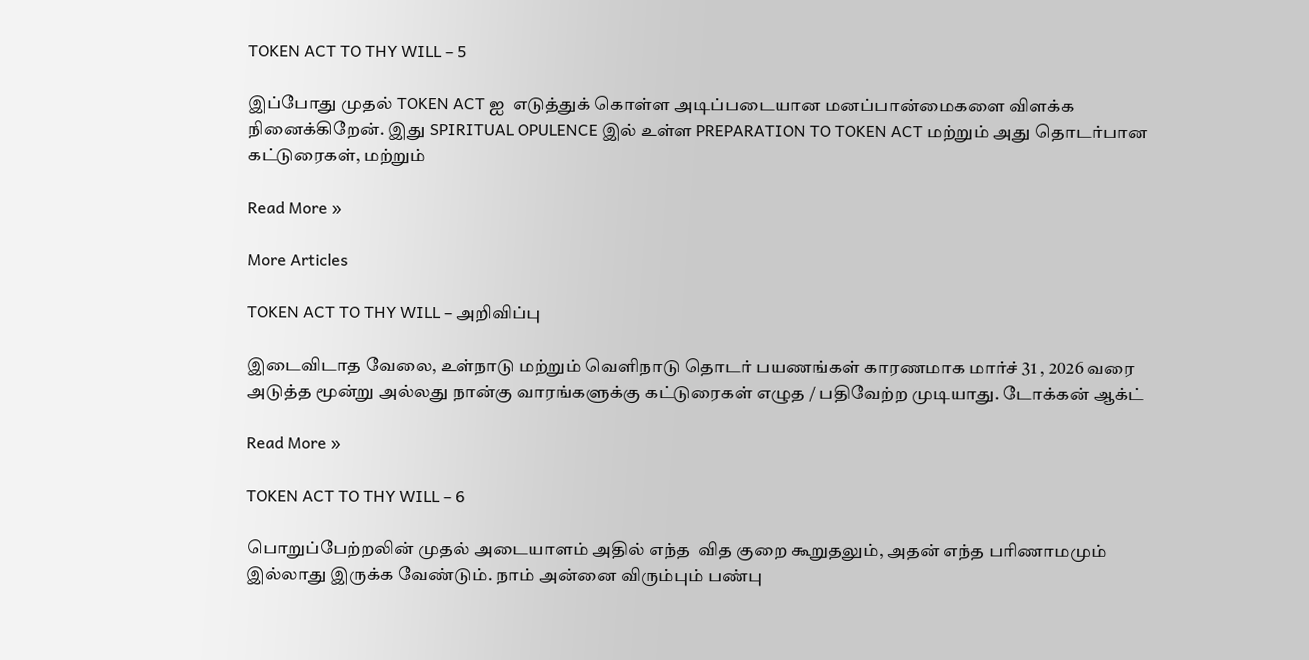TOKEN ACT TO THY WILL – 5

இப்போது முதல் TOKEN ACT ஐ  எடுத்துக் கொள்ள அடிப்படையான மனப்பான்மைகளை விளக்க நினைக்கிறேன். இது SPIRITUAL OPULENCE இல் உள்ள PREPARATION TO TOKEN ACT மற்றும் அது தொடர்பான கட்டுரைகள், மற்றும்

Read More »

More Articles

TOKEN ACT TO THY WILL – அறிவிப்பு

இடைவிடாத வேலை, உள்நாடு மற்றும் வெளிநாடு தொடர் பயணங்கள் காரணமாக மார்ச் 31 , 2026 வரை அடுத்த மூன்று அல்லது நான்கு வாரங்களுக்கு கட்டுரைகள் எழுத / பதிவேற்ற முடியாது. டோக்கன் ஆக்ட்

Read More »

TOKEN ACT TO THY WILL – 6

பொறுப்பேற்றலின் முதல் அடையாளம் அதில் எந்த  வித குறை கூறுதலும், அதன் எந்த பரிணாமமும் இல்லாது இருக்க வேண்டும். நாம் அன்னை விரும்பும் பண்பு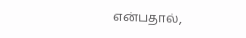என்பதால்,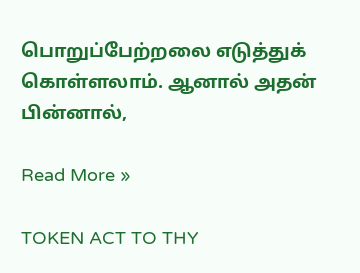பொறுப்பேற்றலை எடுத்துக் கொள்ளலாம். ஆனால் அதன் பின்னால்,

Read More »

TOKEN ACT TO THY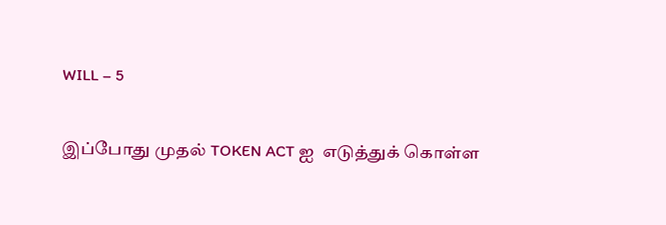WILL – 5

இப்போது முதல் TOKEN ACT ஐ  எடுத்துக் கொள்ள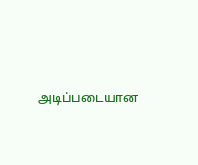அடிப்படையான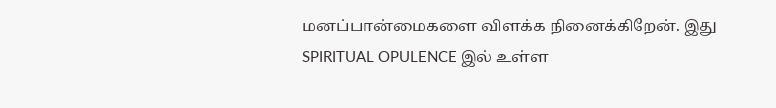மனப்பான்மைகளை விளக்க நினைக்கிறேன். இது SPIRITUAL OPULENCE இல் உள்ள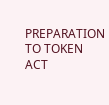PREPARATION TO TOKEN ACT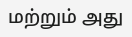மற்றும் அது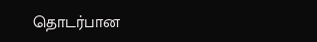தொடர்பான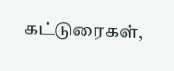கட்டுரைகள்,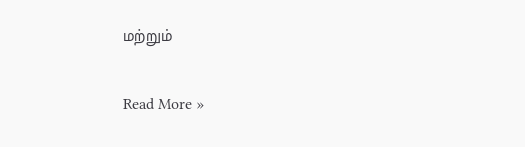மற்றும்

Read More »